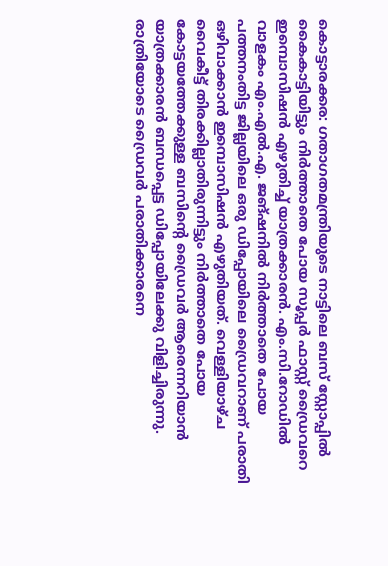കൊട്ടാരക്കര: ഗതാഗതമന്ത്രിയുടെ നാട്ടിലെ ബസ് സ്റ്റോപ്പിൽ കൈകാട്ടിയിട്ടും നിർത്താതെ പോയ സൂപ്പർ ഫാസ്റ്റ് ഡ്രൈവറെ ഇമ്പൊസിഷൻ എഴുതിച്ച് യാത്രക്കാരൻ. എം.സി.റോഡിൽ വാളകം എം.എൽ.എ. ജങ്ഷനിൽ നിർത്താതെ പോയ പത്തനംതിട്ട ജില്ലയിലെ ഒരു ഡിപ്പോയിലെ ഡ്രൈവറാണ് പരാതി ഒഴിവാക്കാൻ ഇമ്പൊസിഷൻ എഴുതിയത്. വെള്ളിയാഴ്ച വൈകീട്ട് തിരക്കില്ലാതിരുന്നിട്ടും നിർത്താതെ പോയ കോട്ടയത്തേക്കുള്ള ബസിന്റെ ഡ്രൈവർ ആരെന്നറിയാൻ യാത്രക്കാരൻ ബന്ധപ്പെട്ട ഡിപ്പോയിലേക്കു വിളിച്ചിരുന്നു. രാത്രിയോടെ ഡ്രൈവർ പരാതിക്കാരനെ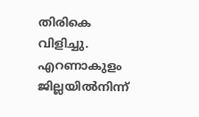തിരികെ വിളിച്ചു. എറണാകുളം ജില്ലയിൽനിന്ന്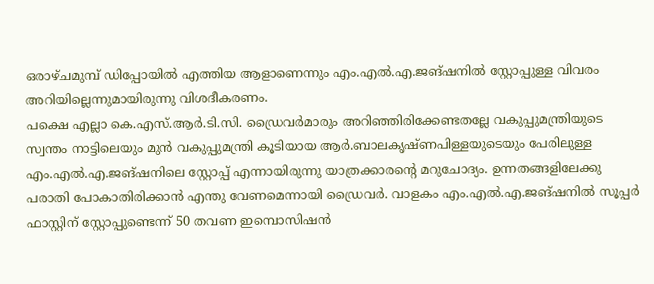ഒരാഴ്ചമുമ്പ് ഡിപ്പോയിൽ എത്തിയ ആളാണെന്നും എം.എൽ.എ.ജങ്ഷനിൽ സ്റ്റോപ്പുള്ള വിവരം അറിയില്ലെന്നുമായിരുന്നു വിശദീകരണം.
പക്ഷെ എല്ലാ കെ.എസ്.ആർ.ടി.സി. ഡ്രൈവർമാരും അറിഞ്ഞിരിക്കേണ്ടതല്ലേ വകുപ്പുമന്ത്രിയുടെ സ്വന്തം നാട്ടിലെയും മുൻ വകുപ്പുമന്ത്രി കൂടിയായ ആർ.ബാലകൃഷ്ണപിള്ളയുടെയും പേരിലുള്ള എം.എൽ.എ.ജങ്ഷനിലെ സ്റ്റോപ്പ് എന്നായിരുന്നു യാത്രക്കാരന്റെ മറുചോദ്യം. ഉന്നതങ്ങളിലേക്കു പരാതി പോകാതിരിക്കാൻ എന്തു വേണമെന്നായി ഡ്രൈവർ. വാളകം എം.എൽ.എ.ജങ്ഷനിൽ സൂപ്പർ ഫാസ്റ്റിന് സ്റ്റോപ്പുണ്ടെന്ന് 50 തവണ ഇമ്പൊസിഷൻ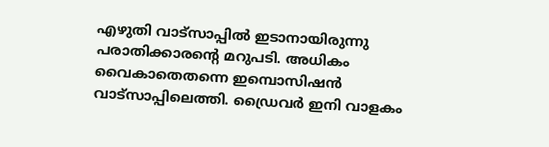എഴുതി വാട്സാപ്പിൽ ഇടാനായിരുന്നു പരാതിക്കാരന്റെ മറുപടി. അധികം വൈകാതെതന്നെ ഇമ്പൊസിഷൻ വാട്സാപ്പിലെത്തി. ഡ്രൈവർ ഇനി വാളകം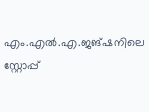എം.എൽ.എ.ജങ്ഷനിലെ സ്റ്റോപ്പ്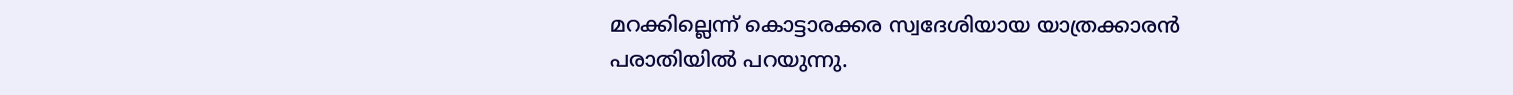മറക്കില്ലെന്ന് കൊട്ടാരക്കര സ്വദേശിയായ യാത്രക്കാരൻ പരാതിയിൽ പറയുന്നു.